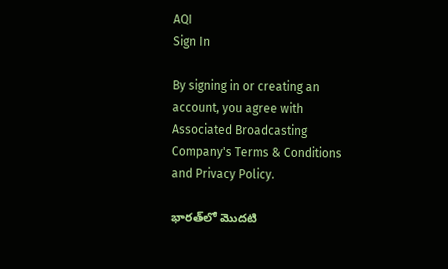AQI
Sign In

By signing in or creating an account, you agree with Associated Broadcasting Company's Terms & Conditions and Privacy Policy.

భారత్‌లో మొదటి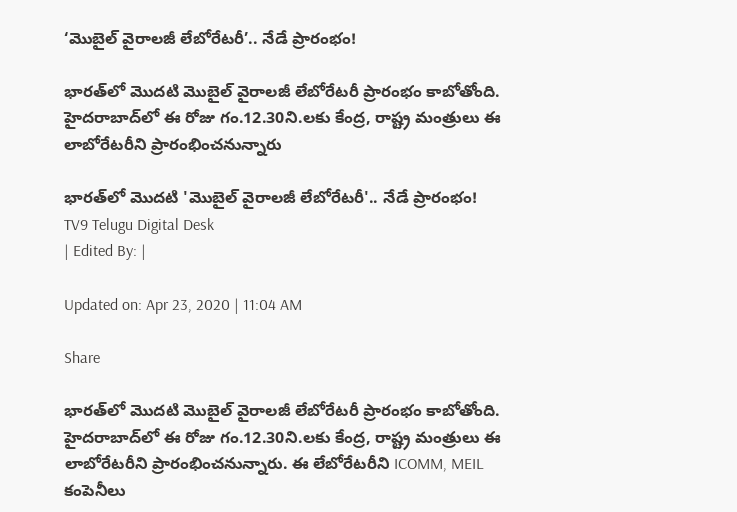‘మొబైల్ వైరాలజీ లేబోరేటరీ’.. నేడే ప్రారంభం!

భారత్‌లో మొదటి మొబైల్ వైరాలజీ లేబోరేటరీ ప్రారంభం కాబోతోంది. హైదరాబాద్‌లో ఈ రోజు గం.12.30ని.లకు కేంద్ర, రాష్ట్ర మంత్రులు ఈ లాబోరేటరీని ప్రారంభించనున్నారు

భారత్‌లో మొదటి 'మొబైల్ వైరాలజీ లేబోరేటరీ'.. నేడే ప్రారంభం!
TV9 Telugu Digital Desk
| Edited By: |

Updated on: Apr 23, 2020 | 11:04 AM

Share

భారత్‌లో మొదటి మొబైల్ వైరాలజీ లేబోరేటరీ ప్రారంభం కాబోతోంది. హైదరాబాద్‌లో ఈ రోజు గం.12.30ని.లకు కేంద్ర, రాష్ట్ర మంత్రులు ఈ లాబోరేటరీని ప్రారంభించనున్నారు. ఈ లేబోరేటరీని ICOMM, MEIL కంపెనీలు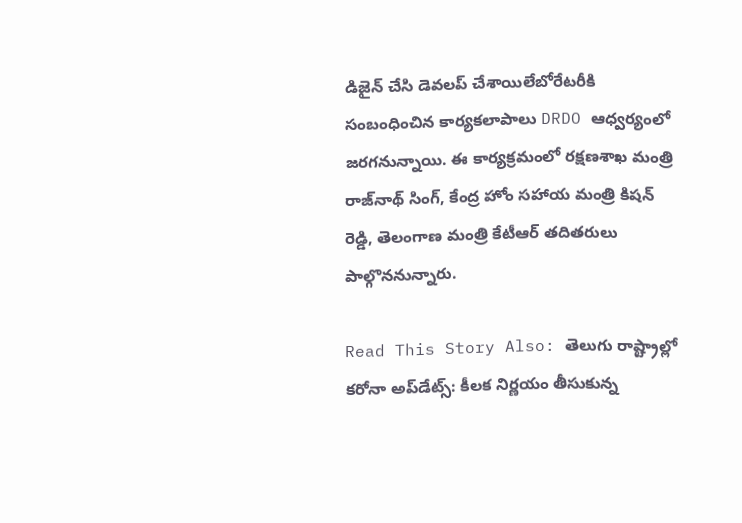డిజైన్ చేసి డెవలప్‌ చేశాయిలేబోరేటరీకి సంబంధించిన కార్యకలాపాలు DRDO ఆధ్వర్యంలో జరగనున్నాయి. ఈ కార్యక్రమంలో రక్షణశాఖ మంత్రి రాజ్‌నాథ్ సింగ్, కేంద్ర హోం సహాయ మంత్రి కిషన్ రెడ్డి, తెలంగాణ మంత్రి కేటీఆర్ తదితరులు పాల్గొననున్నారు.

Read This Story Also: తెలుగు రాష్ట్రాల్లో కరోనా అప్‌డేట్స్‌: కీలక నిర్ణయం తీసుకున్న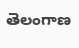తెలంగాణ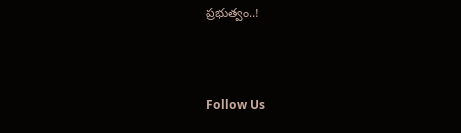ప్రభుత్వం..!



Follow Us